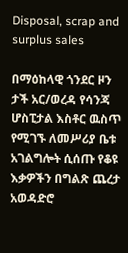Disposal, scrap and surplus sales

በማዕከላዊ ጎንደር ዞን ታች አር/ወረዳ የሳንጃ ሆስፒታል እስቶር ዉስጥ የሚገኙ ለመሥሪያ ቤቱ አገልግሎት ሲሰጡ የቆዩ እቃዎችን በግልጽ ጨረታ አወዳድሮ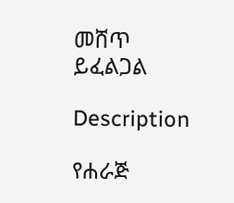መሸጥ ይፈልጋል

Description

የሐራጅ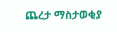ጨረታ ማስታወቂያ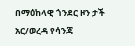በማዕከላዊ ጎንደር ዞን ታች አር/ወረዳ የሳንጃ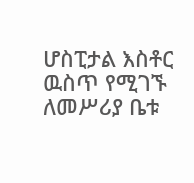ሆስፒታል እስቶር ዉስጥ የሚገኙ ለመሥሪያ ቤቱ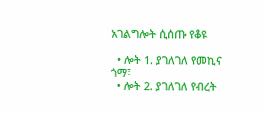አገልግሎት ሲሰጡ የቆዩ

  • ሎት 1. ያገለገለ የመኪና ጎማ፣
  • ሎት 2. ያገለገለ የብረት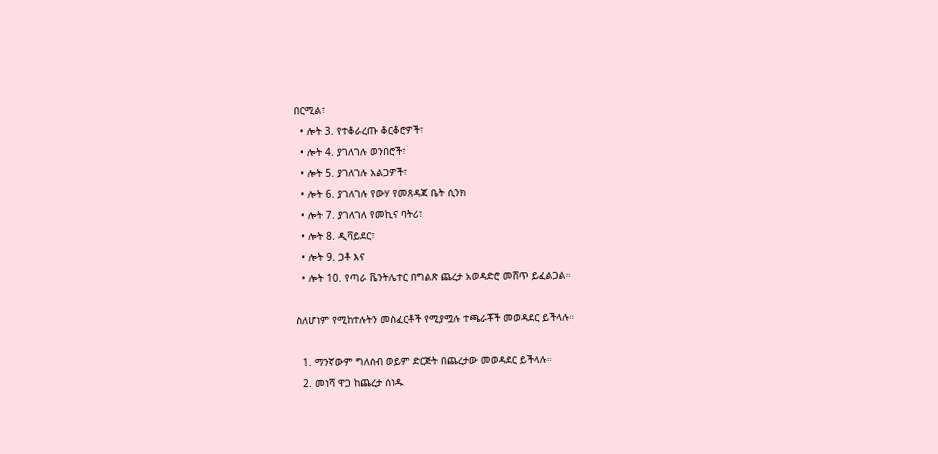በርሚል፣
  • ሎት 3. የተቆራረጡ ቆርቆሮዎች፣
  • ሎት 4. ያገለገሉ ወንበሮች፣
  • ሎት 5. ያገለገሉ አልጋዎች፣
  • ሎት 6. ያገለገሉ የውሃ የመጸዳጃ ቤት ሲንክ
  • ሎት 7. ያገለገለ የመኪና ባትሪ፣
  • ሎት 8. ዲቫይደር፣
  • ሎት 9. ጋቶ እና
  • ሎት 10. የጣራ ቬንትሌተር በግልጽ ጨረታ አወዳድሮ መሸጥ ይፈልጋል።

ስለሆነም የሚከተሉትን መስፈርቶች የሚያሟሉ ተጫራቾች መወዳደር ይችላሉ።

  1. ማንኛውም ግለሰብ ወይም ድርጅት በጨረታው መወዳደር ይችላሉ።
  2. መነሻ ዋጋ ከጨረታ ሰነዱ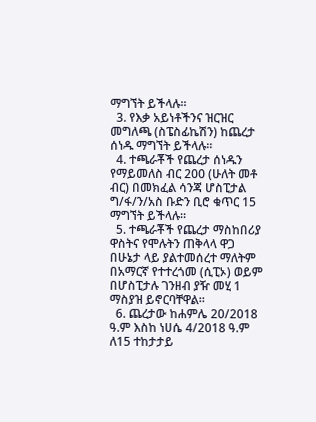ማግኘት ይችላሉ።
  3. የእቃ አይነቶችንና ዝርዝር መግለጫ (ስፔስፊኬሽን) ከጨረታ ሰነዱ ማግኘት ይችላሉ።
  4. ተጫራቾች የጨረታ ሰነዱን የማይመለስ ብር 200 (ሁለት መቶ ብር) በመክፈል ሳንጃ ሆስፒታል ግ/ፋ/ን/አስ ቡድን ቢሮ ቁጥር 15 ማግኘት ይችላሉ።
  5. ተጫራቾች የጨረታ ማስከበሪያ ዋስትና የሞሉትን ጠቅላላ ዋጋ በሁኔታ ላይ ያልተመሰረተ ማለትም በአማርኛ የተተረጎመ (ሲፒኦ) ወይም በሆስፒታሉ ገንዘብ ያዥ መሂ 1 ማስያዝ ይኖርባቸዋል።
  6. ጨረታው ከሐምሌ 20/2018 ዓ.ም እስከ ነሀሴ 4/2018 ዓ.ም ለ15 ተከታታይ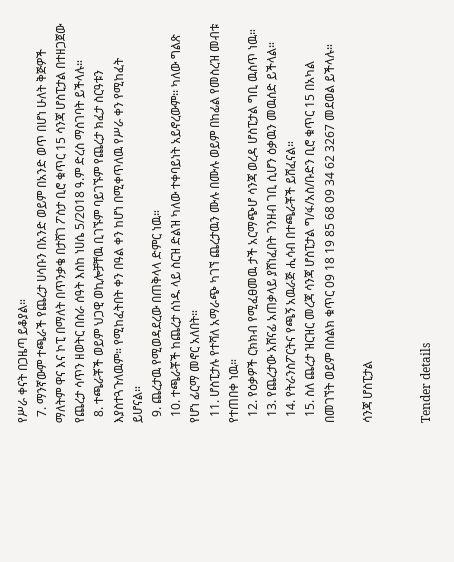የሥራ ቀናት በጋዜጣ ይቆያል።
  7. ማንኛውም ተጫራች የጨረታ ሀሳቡን በአንድ ወይም በአንድ ወጥ በሆነ ሁለት ቅጅዎች ማለትም ዋና እና ኮፒ በማለት በጥንቃቄ በታሸገ ፖስታ ቢሮ ቁጥር 15 ሳንጃ ሆስፒታል በተዘጋጀው የጨረታ ሳጥን ዘወትር በስራ ሰዓት እስከ ነሀሴ 5/2018 ዓ.ም ድረስ ማስገባት ይችላሉ።
  8. ተጫራቾች ወይም ህጋዊ ወኪሎቻቸዉ ቢገኙም ባይገኙም የጨረታ ክፈታ ስርዓቱን እያስተጓጉለዉም። የሚከፈትበት ቀን በዓል ቀን ከሆነ በሚቀጥለዉ የሥራ ቀን የሚከፈት ይሆናል።
  9. ጨረታዉ የሚወዳደረው በጠቅላላ ድምር ነዉ።
  10. ተጫራቾች ከጨረታ ሰነዱ ላይ ስርዝ ድልዝ ካለው ተቀባይነት አይኖረውም፡፡ ካለው ግልጽ የሆነ ፊርማ መኖር አለበት።
  11. ሆስፒታሉ የተሻለ አማራጭ ካገኘ ጨረታዉን ሙሉ በሙሉ ወይም በከፊል የመስረዝ መብቱ የተጠበቀ ነዉ።
  12. የዕቃዎች ርክክብ የሚፈፀመዉ ታች አርማጭሆ ሳንጃ ወረዳ ሆስፒታል ግቢ ዉስጥ ነዉ።
  13. የጨረታው አሸናፊ አጠቃላይ ያሸነፈበት ገንዘብ ገቢ ሲሆን ዕቃዉን መዉሰድ ይችላል።
  14. የትራንስፖርትና የጫኝ አዉራጅ ሒሳብ በተጫራቾች ይሸፈናል።
  15. ስለ ጨረታ ዝርዝር መረጃ ሳንጃ ሆስፒታል ግ/ፋ/አስ/ቡድን ቢሮ ቁጥር 15 በአካል በመገኘት ወይም በስልክ ቁጥር 09 18 19 85 68 09 34 62 3267 መደወል ይችላሉ።

ሳንጃ ሆስፒታል


Tender details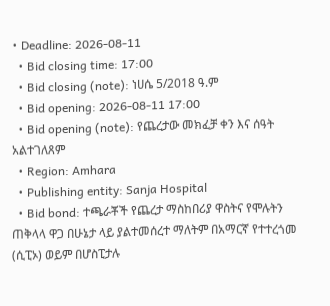• Deadline: 2026-08-11
  • Bid closing time: 17:00
  • Bid closing (note): ነሀሴ 5/2018 ዓ.ም
  • Bid opening: 2026-08-11 17:00
  • Bid opening (note): የጨረታው መክፈቻ ቀን እና ሰዓት አልተገለጸም
  • Region: Amhara
  • Publishing entity: Sanja Hospital
  • Bid bond: ተጫራቾች የጨረታ ማስከበሪያ ዋስትና የሞሉትን ጠቅላላ ዋጋ በሁኔታ ላይ ያልተመሰረተ ማለትም በአማርኛ የተተረጎመ (ሲፒኦ) ወይም በሆስፒታሉ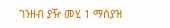ገንዘብ ያዥ መሂ 1 ማስያዝ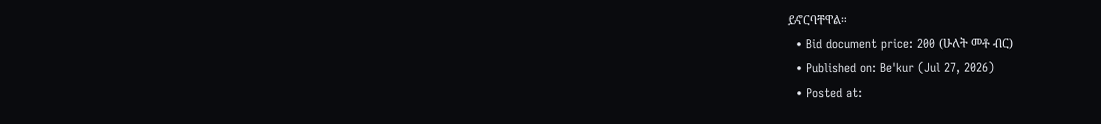ይኖርባቸዋል።
  • Bid document price: 200 (ሁለት መቶ ብር)
  • Published on: Be'kur (Jul 27, 2026)
  • Posted at: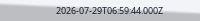2026-07-29T06:59:44.000Z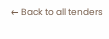← Back to all tenders